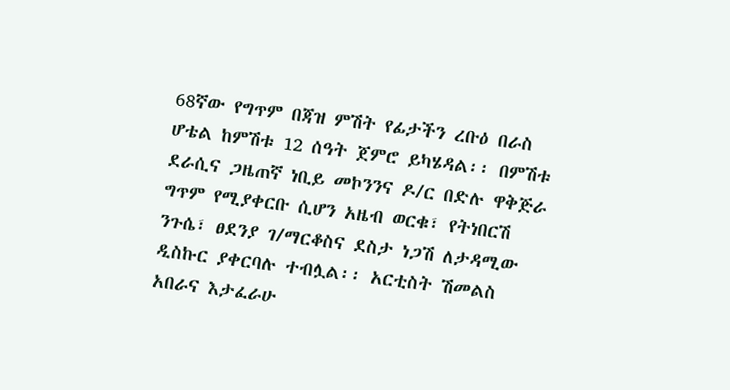68ኛው የግጥም በጃዝ ምሽት የፊታችን ረቡዕ በራስ ሆቴል ከምሽቱ 12 ሰዓት ጀምሮ ይካሄዳል፡፡ በምሽቱ
ደራሲና ጋዜጠኛ ነቢይ መኮንንና ዶ/ር በድሉ ዋቅጅራ ግጥም የሚያቀርቡ ሲሆን አዜብ ወርቁ፣ የትነበርሽ ንጉሴ፣ ፀደንያ ገ/ማርቆስና ደስታ ነጋሽ ለታዳሚው ዲስኩር ያቀርባሉ ተብሏል፡፡ አርቲስት ሽመልስ አበራና እታፈራሁ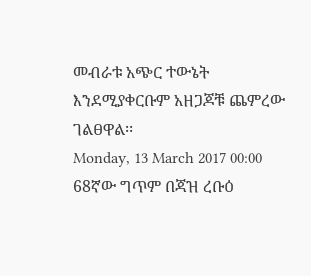መብራቱ አጭር ተውኔት እንደሚያቀርቡም አዘጋጆቹ ጨምረው ገልፀዋል፡፡
Monday, 13 March 2017 00:00
68ኛው ግጥም በጃዝ ረቡዕ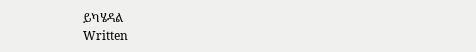ይካሄዳል
Written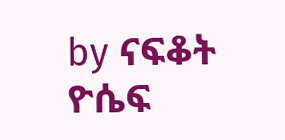by ናፍቆት ዮሴፍ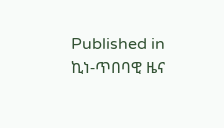Published in
ኪነ-ጥበባዊ ዜና